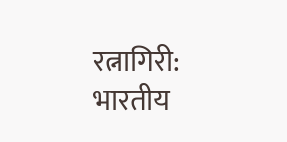रत्नागिरी: भारतीय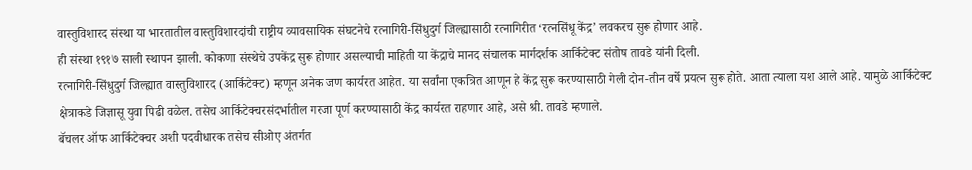वास्तुविशारद संस्था या भारतातील वास्तुविशारदांची राष्ट्रीय व्यावसायिक संघटनेचे रत्नागिरी-सिंधुदुर्ग जिल्ह्यासाठी रत्नागिरीत ‘रत्नसिंधू केंद्र’ लवकरच सुरू होणार आहे.
ही संस्था १९१७ साली स्थापन झाली. कोकणा संस्थेचे उपकेंद्र सुरू होणार असल्याची माहिती या केंद्राचे मानद संचालक मार्गदर्शक आर्किटेक्ट संतोष तावडे यांनी दिली.
रत्नागिरी-सिंधुदुर्ग जिल्ह्यात वास्तुविशारद (आर्किटेक्ट) म्हणून अनेक जण कार्यरत आहेत. या सर्वांना एकत्रित आणून हे केंद्र सुरू करण्यासाठी गेली दोन-तीन वर्षे प्रयत्न सुरू होते. आता त्याला यश आले आहे. यामुळे आर्किटेक्ट क्षेत्राकडे जिज्ञासू युवा पिढी वळेल. तसेच आर्किटेक्चरसंदर्भातील गरजा पूर्ण करण्यासाठी केंद्र कार्यरत राहणार आहे, असे श्री. तावडे म्हणाले.
बॅचलर ऑफ आर्किटेक्चर अशी पदवीधारक तसेच सीओए अंतर्गत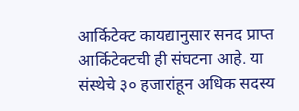आर्किटेक्ट कायद्यानुसार सनद प्राप्त आर्किटेक्टची ही संघटना आहे. या संस्थेचे ३० हजारांहून अधिक सदस्य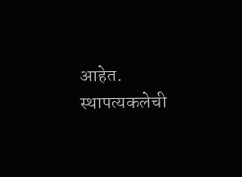आहेत. स्थापत्यकलेची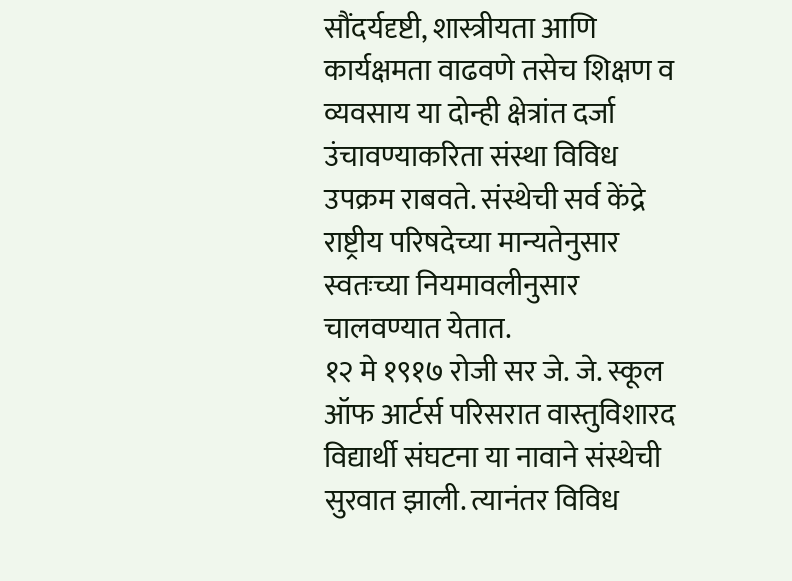सौंदर्यदृष्टी, शास्त्रीयता आणि कार्यक्षमता वाढवणे तसेच शिक्षण व व्यवसाय या दोन्ही क्षेत्रांत दर्जा उंचावण्याकरिता संस्था विविध उपक्रम राबवते. संस्थेची सर्व केंद्रे राष्ट्रीय परिषदेच्या मान्यतेनुसार स्वतःच्या नियमावलीनुसार चालवण्यात येतात.
१२ मे १९१७ रोजी सर जे. जे. स्कूल ऑफ आर्टर्स परिसरात वास्तुविशारद विद्यार्थी संघटना या नावाने संस्थेची सुरवात झाली. त्यानंतर विविध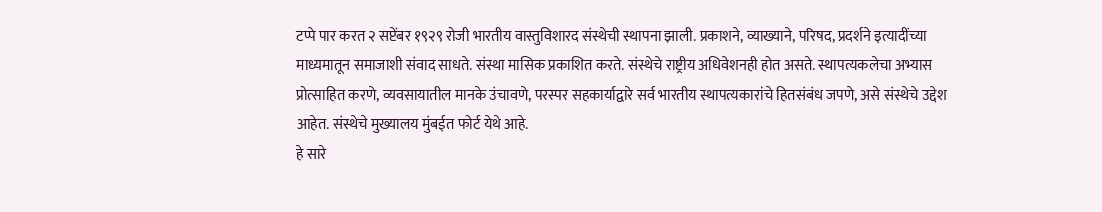टप्पे पार करत २ सप्टेंबर १९२९ रोजी भारतीय वास्तुविशारद संस्थेची स्थापना झाली. प्रकाशने, व्याख्याने, परिषद, प्रदर्शने इत्यादींच्या माध्यमातून समाजाशी संवाद साधते. संस्था मासिक प्रकाशित करते. संस्थेचे राष्ट्रीय अधिवेशनही होत असते. स्थापत्यकलेचा अभ्यास प्रोत्साहित करणे, व्यवसायातील मानके उंचावणे, परस्पर सहकार्याद्वारे सर्व भारतीय स्थापत्यकारांचे हितसंबंध जपणे, असे संस्थेचे उद्देश आहेत. संस्थेचे मुख्यालय मुंबईत फोर्ट येथे आहे.
हे सारे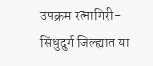उपक्रम रत्नागिरी-सिंधुदुर्ग जिल्ह्यात या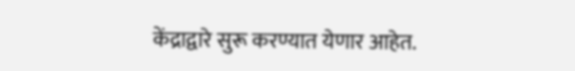केंद्राद्वारे सुरू करण्यात येणार आहेत.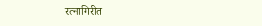रत्नागिरीत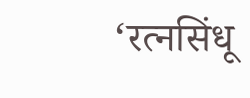‘रत्नसिंधू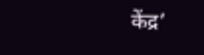केंद्र’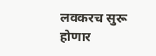लवकरच सुरू होणार